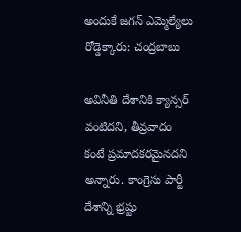అందుకే జగన్ ఎమ్మెల్యేలు రోడ్డెక్కారు: చంద్రబాబు

అవినీతి దేశానికి క్యాన్సర్ వంటిదని, తీవ్రవాదం కంటే ప్రమాదకరమైనదని అన్నారు. కాంగ్రెసు పార్టీ దేశాన్ని భ్రష్టు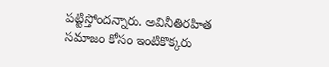పట్టిస్తోందన్నారు. అవినీతిరహిత సమాజం కోసం ఇంటికొక్కరు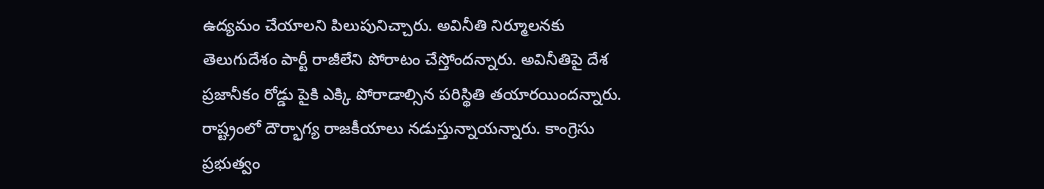ఉద్యమం చేయాలని పిలుపునిచ్చారు. అవినీతి నిర్మూలనకు తెలుగుదేశం పార్టీ రాజీలేని పోరాటం చేస్తోందన్నారు. అవినీతిపై దేశ ప్రజానీకం రోడ్డు పైకి ఎక్కి పోరాడాల్సిన పరిస్థితి తయారయిందన్నారు. రాష్ట్రంలో దౌర్భాగ్య రాజకీయాలు నడుస్తున్నాయన్నారు. కాంగ్రెసు ప్రభుత్వం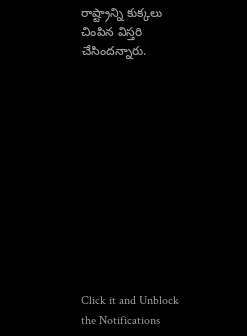రాష్ట్రాన్ని కుక్కలు చింపిన విస్తరి చేసిందన్నారు.












Click it and Unblock the Notifications